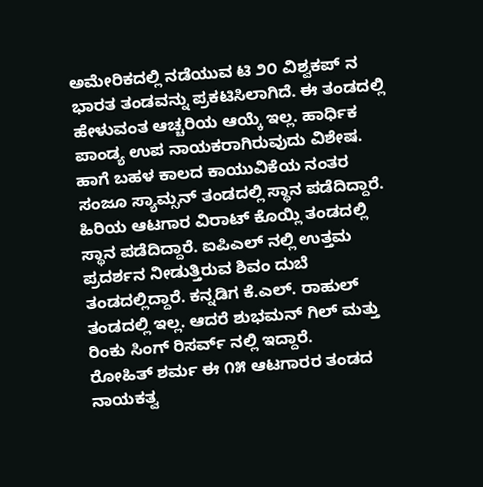ಅಮೇರಿಕದಲ್ಲಿ ನಡೆಯುವ ಟಿ ೨೦ ವಿಶ್ವಕಪ್ ನ ಭಾರತ ತಂಡವನ್ನು ಪ್ರಕಟಿಸಿಲಾಗಿದೆ. ಈ ತಂಡದಲ್ಲಿ ಹೇಳುವಂತ ಆಚ್ಚರಿಯ ಆಯ್ಕೆ ಇಲ್ಲ. ಹಾರ್ಧಿಕ ಪಾಂಡ್ಯ ಉಪ ನಾಯಕರಾಗಿರುವುದು ವಿಶೇಷ. ಹಾಗೆ ಬಹಳ ಕಾಲದ ಕಾಯುವಿಕೆಯ ನಂತರ ಸಂಜೂ ಸ್ಯಾಮ್ಸನ್ ತಂಡದಲ್ಲಿ ಸ್ಥಾನ ಪಡೆದಿದ್ದಾರೆ.
ಹಿರಿಯ ಆಟಗಾರ ವಿರಾಟ್ ಕೊಯ್ಲಿ ತಂಡದಲ್ಲಿ ಸ್ಥಾನ ಪಡೆದಿದ್ದಾರೆ. ಐಪಿಎಲ್ ನಲ್ಲಿ ಉತ್ತಮ ಪ್ರದರ್ಶನ ನೀಡುತ್ತಿರುವ ಶಿವಂ ದುಬೆ ತಂಡದಲ್ಲಿದ್ದಾರೆ. ಕನ್ನಡಿಗ ಕೆ.ಎಲ್. ರಾಹುಲ್ ತಂಡದಲ್ಲಿ ಇಲ್ಲ. ಆದರೆ ಶುಭಮನ್ ಗಿಲ್ ಮತ್ತು ರಿಂಕು ಸಿಂಗ್ ರಿಸರ್ವ್ ನಲ್ಲಿ ಇದ್ದಾರೆ.
ರೋಹಿತ್ ಶರ್ಮ ಈ ೧೫ ಆಟಗಾರರ ತಂಡದ ನಾಯಕತ್ವ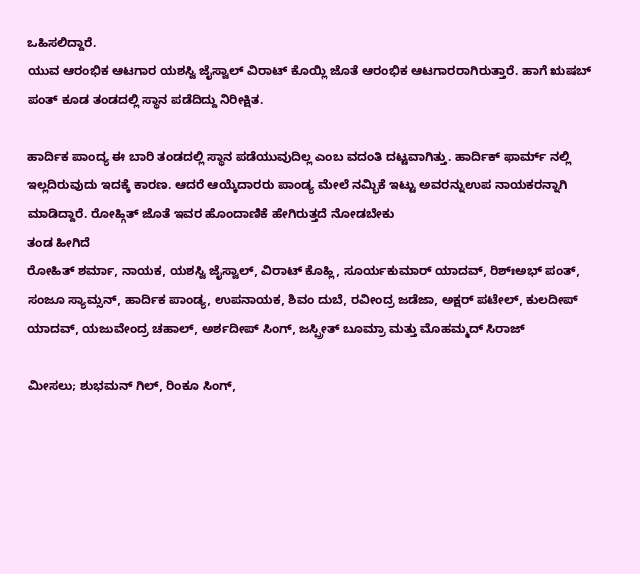ಒಹಿಸಲಿದ್ದಾರೆ.
ಯುವ ಆರಂಭಿಕ ಆಟಗಾರ ಯಶಸ್ವಿ ಜೈಸ್ವಾಲ್ ವಿರಾಟ್ ಕೊಯ್ಲಿ ಜೊತೆ ಆರಂಭಿಕ ಆಟಗಾರರಾಗಿರುತ್ತಾರೆ. ಹಾಗೆ ಋಷಬ್ ಪಂತ್ ಕೂಡ ತಂಡದಲ್ಲಿ ಸ್ಥಾನ ಪಡೆದಿದ್ದು ನಿರೀಕ್ಷಿತ.

ಹಾರ್ದಿಕ ಪಾಂದ್ಯ ಈ ಬಾರಿ ತಂಡದಲ್ಲಿ ಸ್ಥಾನ ಪಡೆಯುವುದಿಲ್ಲ ಎಂಬ ವದಂತಿ ದಟ್ಟವಾಗಿತ್ತು. ಹಾರ್ದಿಕ್ ಫಾರ್ಮ್ ನಲ್ಲಿ ಇಲ್ಲದಿರುವುದು ಇದಕ್ಕೆ ಕಾರಣ. ಆದರೆ ಆಯ್ಕೆದಾರರು ಪಾಂಡ್ಯ ಮೇಲೆ ನಮ್ಭಿಕೆ ಇಟ್ಟು ಅವರನ್ನುಉಪ ನಾಯಕರನ್ನಾಗಿ ಮಾಡಿದ್ದಾರೆ. ರೋಹ್ಗಿತ್ ಜೊತೆ ಇವರ ಹೊಂದಾಣಿಕೆ ಹೇಗಿರುತ್ತದೆ ನೋಡಬೇಕು
ತಂಡ ಹೀಗಿದೆ
ರೋಹಿತ್ ಶರ್ಮಾ, ನಾಯಕ, ಯಶಸ್ವಿ ಜೈಸ್ವಾಲ್, ವಿರಾಟ್ ಕೊಹ್ಲಿ, ಸೂರ್ಯಕುಮಾರ್ ಯಾದವ್, ರಿಶ್ಃಅಭ್ ಪಂತ್, ಸಂಜೂ ಸ್ಯಾಮ್ಸನ್, ಹಾರ್ದಿಕ ಪಾಂಡ್ಯ, ಉಪನಾಯಕ, ಶಿವಂ ದುಬೆ, ರವೀಂದ್ರ ಜಡೆಜಾ, ಅಕ್ಷರ್ ಪಟೇಲ್, ಕುಲದೀಪ್ ಯಾದವ್, ಯಜುವೇಂದ್ರ ಚಹಾಲ್, ಅರ್ಶದೀಪ್ ಸಿಂಗ್, ಜಸ್ಪ್ರೀತ್ ಬೂಮ್ರಾ ಮತ್ತು ಮೊಹಮ್ಮದ್ ಸಿರಾಜ್

ಮೀಸಲು; ಶುಭಮನ್ ಗಿಲ್, ರಿಂಕೂ ಸಿಂಗ್,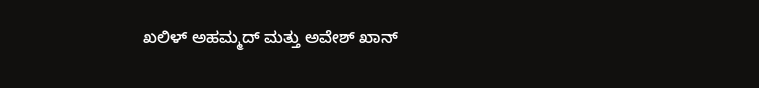ಖಲಿಳ್ ಅಹಮ್ಮದ್ ಮತ್ತು ಅವೇಶ್ ಖಾನ್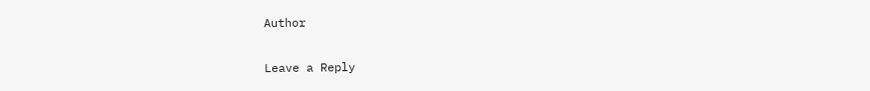Author

Leave a Reply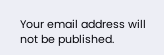Your email address will not be published.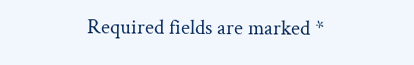Required fields are marked *